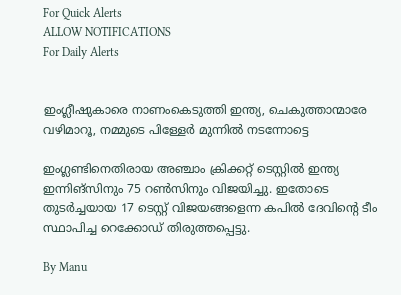For Quick Alerts
ALLOW NOTIFICATIONS
For Daily Alerts


ഇംഗ്ലീഷുകാരെ നാണംകെടുത്തി ഇന്ത്യ, ചെകുത്താന്മാരേ വഴിമാറൂ, നമ്മുടെ പിള്ളേര്‍ മുന്നില്‍ നടന്നോട്ടെ

ഇംഗ്ലണ്ടിനെതിരായ അഞ്ചാം ക്രിക്കറ്റ് ടെസ്റ്റില്‍ ഇന്ത്യ ഇന്നിങ്സിനും 75 റണ്‍സിനും വിജയിച്ചു. ഇതോടെ തുടര്‍ച്ചയായ 17 ടെസ്റ്റ് വിജയങ്ങളെന്ന കപില്‍ ദേവിന്‍റെ ടീം സ്ഥാപിച്ച റെക്കോഡ് തിരുത്തപ്പെട്ടു.

By Manu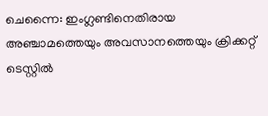ചെന്നൈ: ഇംഗ്ലണ്ടിനെതിരായ അഞ്ചാമത്തെയും അവസാനത്തെയും ക്രിക്കറ്റ് ടെസ്റ്റില്‍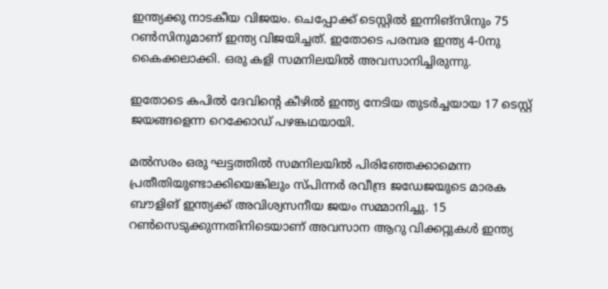ഇന്ത്യക്കു നാടകീയ വിജയം. ചെപ്പോക്ക് ടെസ്റ്റില്‍ ഇന്നിങ്‌സിനും 75 റണ്‍സിനുമാണ് ഇന്ത്യ വിജയിച്ചത്. ഇതോടെ പരമ്പര ഇന്ത്യ 4-0നു കൈക്കലാക്കി. ഒരു കളി സമനിലയില്‍ അവസാനിച്ചിരുന്നു.

ഇതോടെ കപില്‍ ദേവിന്റെ കീഴില്‍ ഇന്ത്യ നേടിയ തുടര്‍ച്ചയായ 17 ടെസ്റ്റ് ജയങ്ങളെന്ന റെക്കോഡ് പഴങ്കഥയായി.

മല്‍സരം ഒരു ഘട്ടത്തില്‍ സമനിലയില്‍ പിരിഞ്ഞേക്കാമെന്ന പ്രതീതിയുണ്ടാക്കിയെങ്കിലും സ്പിന്നര്‍ രവീന്ദ്ര ജഡേജയുടെ മാരക ബൗളിങ് ഇന്ത്യക്ക് അവിശ്വസനീയ ജയം സമ്മാനിച്ചു. 15 റണ്‍സെടുക്കുന്നതിനിടെയാണ് അവസാന ആറു വിക്കറ്റുകള്‍ ഇന്ത്യ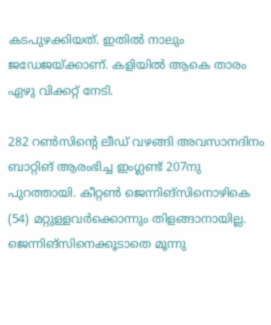കടപുഴക്കിയത്. ഇതില്‍ നാലും ജഡേജയ്ക്കാണ്. കളിയില്‍ ആകെ താരം ഏഴു വിക്കറ്റ് നേടി.

282 റണ്‍സിന്റെ ലീഡ് വഴങ്ങി അവസാനദിനം ബാറ്റിങ് ആരംഭിച്ച ഇംഗ്ലണ്ട് 207നു പുറത്തായി. കീറ്റണ്‍ ജെന്നിങ്‌സിനൊഴികെ (54) മറ്റുള്ളവര്‍ക്കൊന്നും തിളങ്ങാനായില്ല. ജെന്നിങ്‌സിനെക്കൂടാതെ മൂന്നു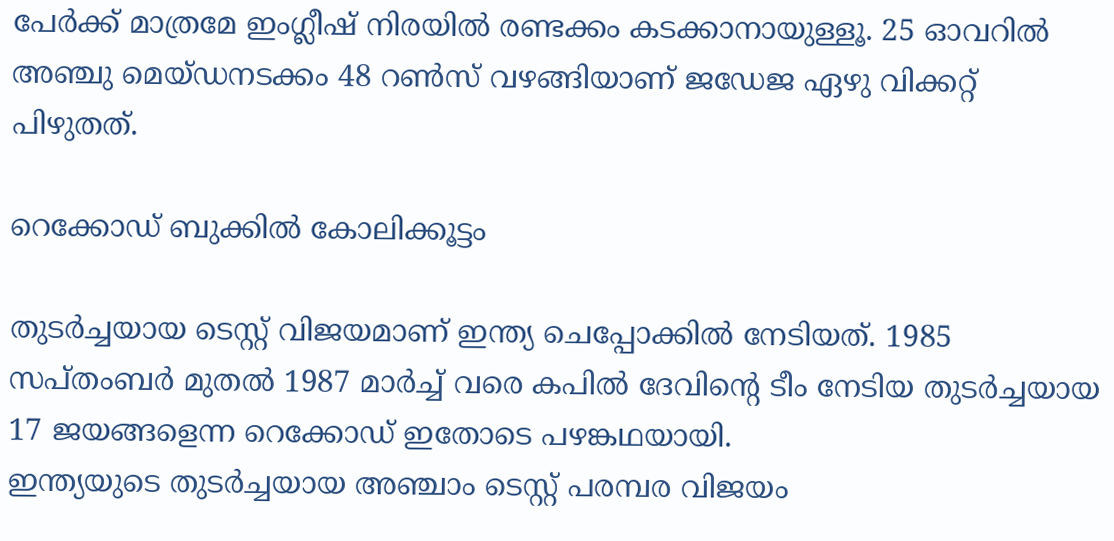പേര്‍ക്ക് മാത്രമേ ഇംഗ്ലീഷ് നിരയില്‍ രണ്ടക്കം കടക്കാനായുള്ളൂ. 25 ഓവറില്‍ അഞ്ചു മെയ്ഡനടക്കം 48 റണ്‍സ് വഴങ്ങിയാണ് ജഡേജ ഏഴു വിക്കറ്റ് പിഴുതത്.

റെക്കോഡ് ബുക്കില്‍ കോലിക്കൂട്ടം

തുടര്‍ച്ചയായ ടെസ്റ്റ് വിജയമാണ് ഇന്ത്യ ചെപ്പോക്കില്‍ നേടിയത്. 1985 സപ്തംബര്‍ മുതല്‍ 1987 മാര്‍ച്ച് വരെ കപില്‍ ദേവിന്റെ ടീം നേടിയ തുടര്‍ച്ചയായ 17 ജയങ്ങളെന്ന റെക്കോഡ് ഇതോടെ പഴങ്കഥയായി.
ഇന്ത്യയുടെ തുടര്‍ച്ചയായ അഞ്ചാം ടെസ്റ്റ് പരമ്പര വിജയം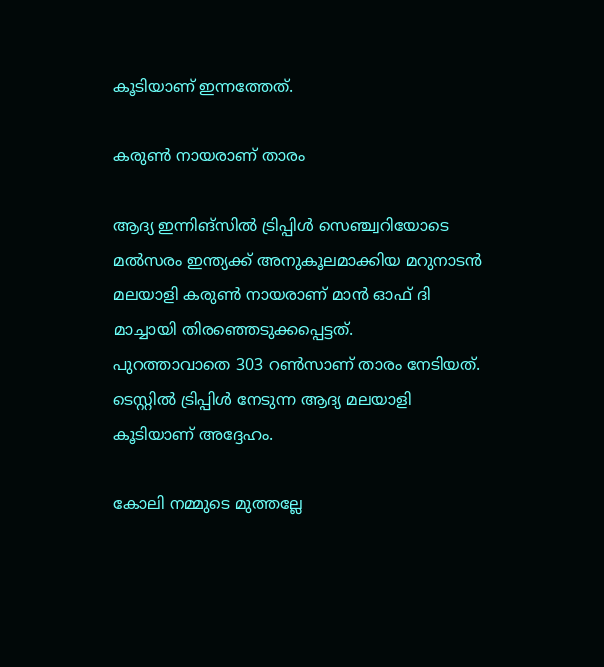കൂടിയാണ് ഇന്നത്തേത്.

കരുണ്‍ നായരാണ് താരം

ആദ്യ ഇന്നിങ്‌സില്‍ ട്രിപ്പിള്‍ സെഞ്ച്വറിയോടെ മല്‍സരം ഇന്ത്യക്ക് അനുകൂലമാക്കിയ മറുനാടന്‍ മലയാളി കരുണ്‍ നായരാണ് മാന്‍ ഓഫ് ദി മാച്ചായി തിരഞ്ഞെടുക്കപ്പെട്ടത്.
പുറത്താവാതെ 303 റണ്‍സാണ് താരം നേടിയത്. ടെസ്റ്റില്‍ ട്രിപ്പിള്‍ നേടുന്ന ആദ്യ മലയാളി കൂടിയാണ് അദ്ദേഹം.

കോലി നമ്മുടെ മുത്തല്ലേ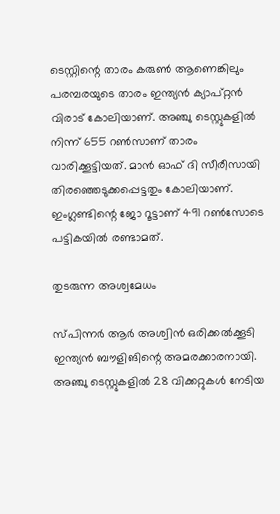ടെസ്റ്റിന്റെ താരം കരുണ്‍ ആണെങ്കിലും പരമ്പരയുടെ താരം ഇന്ത്യന്‍ ക്യാപ്റ്റന്‍ വിരാട് കോലിയാണ്. അഞ്ചു ടെസ്റ്റുകളില്‍ നിന്ന് 655 റണ്‍സാണ് താരം വാരിക്കൂട്ടിയത്. മാന്‍ ഓഫ് ദി സീരീസായി തിരഞ്ഞെടുക്കപ്പെട്ടതും കോലിയാണ്. ഇംഗ്ലണ്ടിന്റെ ജോ റൂട്ടാണ് 491 റണ്‍സോടെ പട്ടികയില്‍ രണ്ടാമത്.

തുടരുന്ന അശ്വമേധം

സ്പിന്നര്‍ ആര്‍ അശ്വിന്‍ ഒരിക്കല്‍ക്കൂടി ഇന്ത്യന്‍ ബൗളിങിന്റെ അമരക്കാരനായി. അഞ്ചു ടെസ്റ്റുകളില്‍ 28 വിക്കറ്റുകള്‍ നേടിയ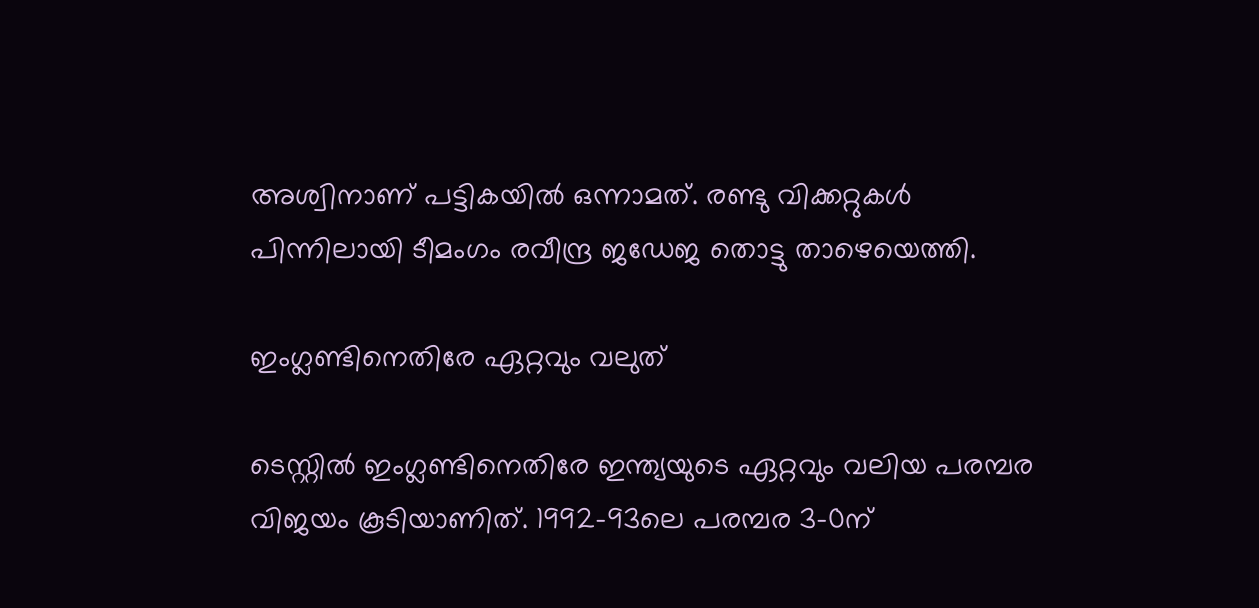അശ്വിനാണ് പട്ടികയില്‍ ഒന്നാമത്. രണ്ടു വിക്കറ്റുകള്‍ പിന്നിലായി ടീമംഗം രവീന്ദ്ര ജഡേജ തൊട്ടു താഴെയെത്തി.

ഇംഗ്ലണ്ടിനെതിരേ ഏറ്റവും വലുത്

ടെസ്റ്റില്‍ ഇംഗ്ലണ്ടിനെതിരേ ഇന്ത്യയുടെ ഏറ്റവും വലിയ പരമ്പര വിജയം കൂടിയാണിത്. 1992-93ലെ പരമ്പര 3-0ന്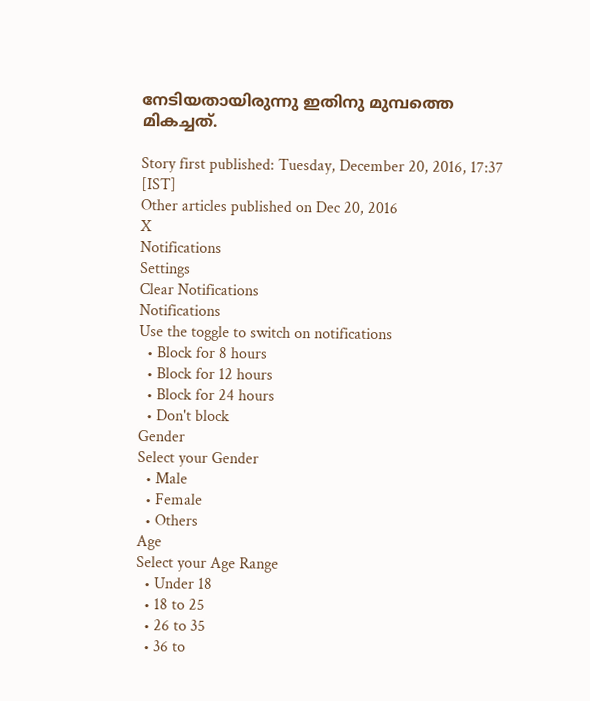നേടിയതായിരുന്നു ഇതിനു മുമ്പത്തെ മികച്ചത്.

Story first published: Tuesday, December 20, 2016, 17:37 [IST]
Other articles published on Dec 20, 2016
X
Notifications
Settings
Clear Notifications
Notifications
Use the toggle to switch on notifications
  • Block for 8 hours
  • Block for 12 hours
  • Block for 24 hours
  • Don't block
Gender
Select your Gender
  • Male
  • Female
  • Others
Age
Select your Age Range
  • Under 18
  • 18 to 25
  • 26 to 35
  • 36 to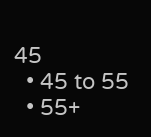45
  • 45 to 55
  • 55+